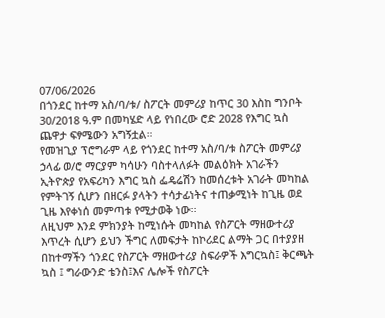07/06/2026
በጎንደር ከተማ አስ/ባ/ቱ/ ስፖርት መምሪያ ከጥር 30 እስከ ግንቦት 30/2018 ዓ.ም በመካሄድ ላይ የነበረው ሮድ 2028 የእግር ኳስ ጨዋታ ፍፃሜውን አግኝቷል።
የመዝጊያ ፕሮግራም ላይ የጎንደር ከተማ አስ/ባ/ቱ ስፖርት መምሪያ ኃላፊ ወ/ሮ ማርያም ካሳሁን ባስተላለፉት መልዕክት አገራችን ኢትዮጵያ የአፍሪካን እግር ኳስ ፌዴሬሽን ከመሰረቱት አገራት መካከል የምትገኝ ሲሆን በዘርፉ ያላትን ተሳታፊነትና ተጠቃሚነት ከጊዜ ወደ ጊዜ እየቀነሰ መምጣቱ የሚታወቅ ነው፡፡
ለዚህም እንደ ምክንያት ከሚነሱት መካከል የስፖርት ማዘውተሪያ እጥረት ሲሆን ይህን ችግር ለመፍታት ከኮሪደር ልማት ጋር በተያያዘ በከተማችን ጎንደር የስፖርት ማዘውተሪያ ስፍራዎች እግርኳስ፤ ቅርጫት ኳስ ፤ ግራውንድ ቴንስ፤እና ሌሎች የስፖርት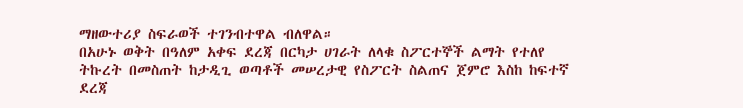ማዘውተሪያ ስፍራወች ተገንብተዋል ብለዋል።
በአሁኑ ወቅት በዓለም አቀፍ ደረጃ በርካታ ሀገራት ለላቁ ስፖርተኞች ልማት የተለየ ትኩረት በመስጠት ከታዲጊ ወጣቶች መሠረታዊ የስፖርት ስልጠና ጀምሮ እስከ ከፍተኛ ደረጃ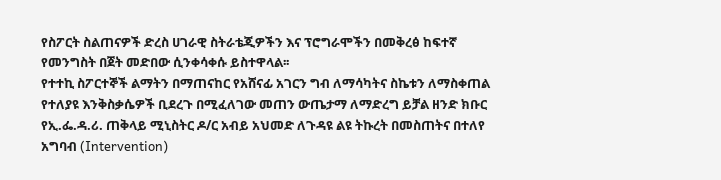የስፖርት ስልጠናዎች ድረስ ሀገራዊ ስትራቴጂዎችን እና ፕሮግራሞችን በመቅረፅ ከፍተኛ የመንግስት በጀት መድበው ሲንቀሳቀሱ ይስተዋላል፡፡
የተተኪ ስፖርተኞች ልማትን በማጠናከር የአሸናፊ አገርን ግብ ለማሳካትና ስኬቱን ለማስቀጠል የተለያዩ እንቅስቃሴዎች ቢደረጉ በሚፈለገው መጠን ውጤታማ ለማድረግ ይቻል ዘንድ ክቡር የኢ.ፌ.ዳ.ሪ. ጠቅላይ ሚኒስትር ዶ/ር አብይ አህመድ ለጉዳዩ ልዩ ትኩረት በመስጠትና በተለየ አግባብ (Intervention)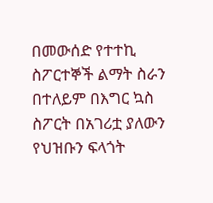በመውሰድ የተተኪ
ስፖርተኞች ልማት ስራን በተለይም በእግር ኳስ ስፖርት በአገሪቷ ያለውን የህዝቡን ፍላጎት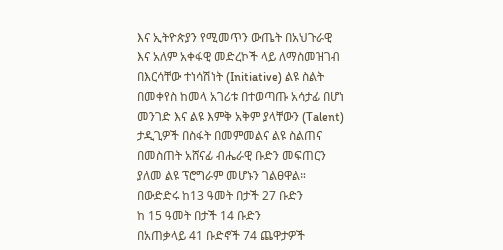እና ኢትዮጵያን የሚመጥን ውጤት በአህጉራዊ እና አለም አቀፋዊ መድረኮች ላይ ለማስመዝገብ በእርሳቸው ተነሳሽነት (Initiative) ልዩ ስልት በመቀየስ ከመላ አገሪቱ በተወጣጡ አሳታፊ በሆነ መንገድ እና ልዩ እምቅ አቅም ያላቸውን (Talent) ታዲጊዎች በስፋት በመምመልና ልዩ ስልጠና በመስጠት አሸናፊ ብሔራዊ ቡድን መፍጠርን ያለመ ልዩ ፕሮግራም መሆኑን ገልፀዋል።
በውድድሩ ከ13 ዓመት በታች 27 ቡድን
ከ 15 ዓመት በታች 14 ቡድን
በአጠቃላይ 41 ቡድኖች 74 ጨዋታዎች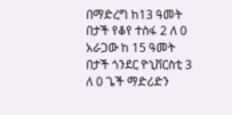በማድረግ ከ13 ዓመት በታች የቆየ ተስፋ 2 ለ 0 አራጋው ከ 15 ዓመት በታች ጎንደር ዮኒቨርስቲ 3 ለ 0 ጌች ማድሪድን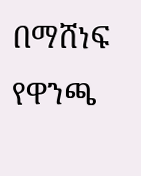በማሸነፍ የዋንጫ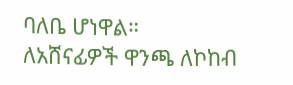ባለቤ ሆነዋል።
ለአሸናፊዎች ዋንጫ ለኮከብ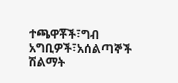ተጫዋቾች፣ግብ አግቢዎች፣አሰልጣኞች ሽልማት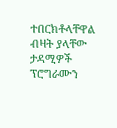ተበርክቶላቸዋል ብዛት ያላቸው ታዳሚዎች ፕሮግራሙን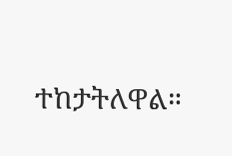ተከታትለዋል።